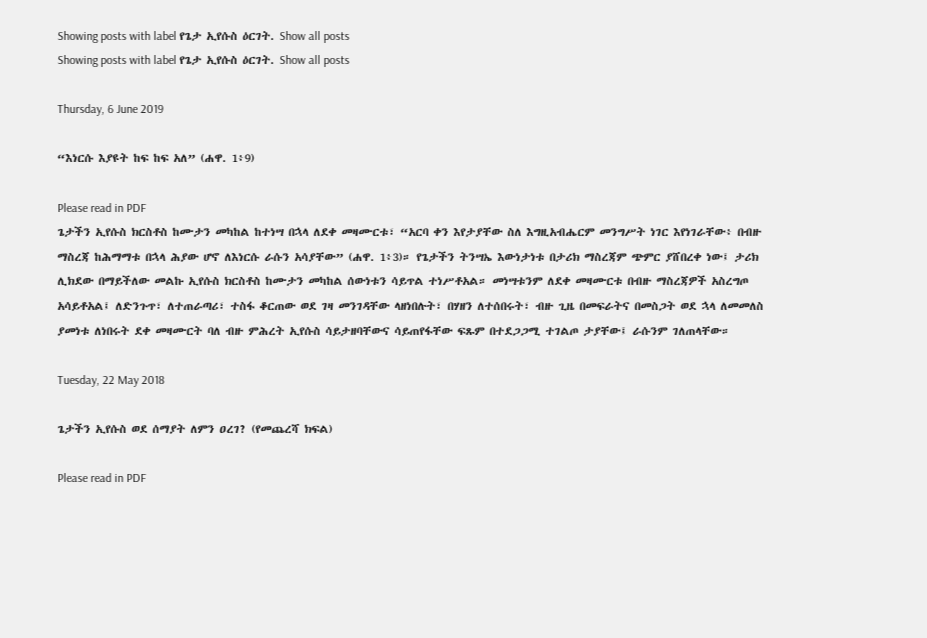Showing posts with label የጌታ ኢየሱስ ዕርገት. Show all posts
Showing posts with label የጌታ ኢየሱስ ዕርገት. Show all posts

Thursday, 6 June 2019

“እነርሱ እያዩት ከፍ ከፍ አለ” (ሐዋ. 1፥9)

Please read in PDF
ጌታችን ኢየሱስ ክርስቶስ ከሙታን መካከል ከተነሣ በኋላ ለደቀ መዛሙርቱ፣ “አርባ ቀን እየታያቸው ስለ እግዚአብሔርም መንግሥት ነገር እየነገራቸው፥ በብዙ ማስረጃ ከሕማማቱ በኋላ ሕያው ሆኖ ለእነርሱ ራሱን አሳያቸው” (ሐዋ. 1፥3)። የጌታችን ትንሣኤ እውነታነቱ በታሪክ ማስረጃም ጭምር ያሸበረቀ ነው፤ ታሪክ ሊክደው በማይችለው መልኩ ኢየሱስ ክርስቶስ ከሙታን መካከል ሰውነቱን ሳይጥል ተነሥቶአል። መነሣቱንም ለደቀ መዛሙርቱ በብዙ ማስረጃዎች አስረግጦ አሳይቶአል፤ ለድንጉጥ፣ ለተጠራጣሪ፣ ተስፋ ቆርጠው ወደ ገዛ መንገዳቸው ላዘነበሉት፣ በሃዘን ለተሰበሩት፣ ብዙ ጊዜ በመፍራትና በመስጋት ወደ ኋላ ለመመለስ ያመነቱ ለነበሩት ደቀ መዛሙርት ባለ ብዙ ምሕረት ኢየሱስ ሳይታዘባቸውና ሳይጠየፋቸው ፍጹም በተደጋጋሚ ተገልጦ ታያቸው፤ ራሱንም ገለጠላቸው።

Tuesday, 22 May 2018

ጌታችን ኢየሱስ ወደ ሰማያት ለምን ዐረገ? (የመጨረሻ ክፍል)

Please read in PDF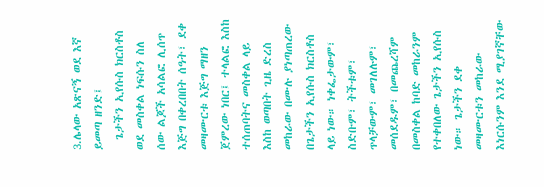3.ሌላው አጽናኝ ወደ እኛ ይመጣ ዘንድ፤
  ጌታችን ኢየሱስ ክርስቶስ ወደ መስቀል ነፍሱን ስለ ሰው ልጆች አሳልፎ ሊሰጥ እጅግ በቀረበበት ሰዓት፣ ደቀ መዛሙርቱ እጅግ ማዘን ጀምረው ነበር፤ ተላልፎ እስከ ተሰጠባትና መስቀል ላይ እስከ ወጣበት ጊዜ ድረስ መከራው በሙሉ ያነጣጠረው በጌታችን ኢየሱስ ክርስቶስ ላይ ነው። ነቀፌታውም፣ ስድቡም፣ ትችቱም፣ ጥላቻውም፣ መገለሉም፣ መሰደዱም፣ በመጨረሻም በመስቀል ከባድ መከራንም የተቀበለው ጌታችን ኢየሱስ ነው። ጌታችን ደቀ መዛሙርቱን መከራው እነርሱንም እንደ ሚያገኛቸው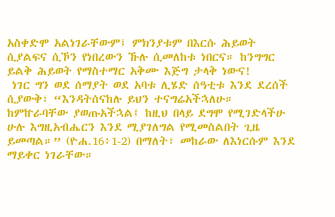አስቀድሞ አልነገራቸውም፤ ምክንያቱም በእርሱ ሕይወት ሲያልፍና ሲኾን የነበረውን ኹሉ ሲመለከቱ ነበርና። ከንግግር ይልቅ ሕይወት የማስተማር አቅሙ እጅግ ታላቅ ነውና!
 ነገር ግን ወደ ሰማያት ወደ አባቱ ሊሄድ ሰዓቲቱ እንደ ደረሰች ሲያውቅ፣ “እንዳትሰናከሉ ይህን ተናግሬአችኋለሁ። ከምኵራባቸው ያወጡአችኋል፤ ከዚህ በላይ ደግሞ የሚገድላችሁ ሁሉ እግዚአብሔርን እንደ ሚያገለግል የሚመስልበት ጊዜ ይመጣል።” (ዮሐ.16፥1-2) በማለት፣ መከራው ለእነርሱም እንደ ማይቀር ነገራቸው።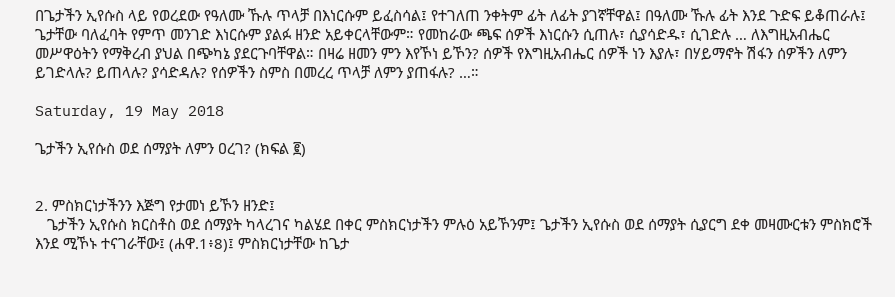በጌታችን ኢየሱስ ላይ የወረደው የዓለሙ ኹሉ ጥላቻ በእነርሱም ይፈስሳል፤ የተገለጠ ንቀትም ፊት ለፊት ያገኛቸዋል፤ በዓለሙ ኹሉ ፊት እንደ ጉድፍ ይቆጠራሉ፤ ጌታቸው ባለፈባት የምጥ መንገድ እነርሱም ያልፉ ዘንድ አይቀርላቸውም። የመከራው ጫፍ ሰዎች እነርሱን ሲጠሉ፣ ሲያሳድዱ፣ ሲገድሉ … ለእግዚአብሔር መሥዋዕትን የማቅረብ ያህል በጭካኔ ያደርጉባቸዋል። በዛሬ ዘመን ምን እየኾነ ይኾን? ሰዎች የእግዚአብሔር ሰዎች ነን እያሉ፣ በሃይማኖት ሽፋን ሰዎችን ለምን ይገድላሉ? ይጠላሉ? ያሳድዳሉ? የሰዎችን ስምስ በመረረ ጥላቻ ለምን ያጠፋሉ? …።

Saturday, 19 May 2018

ጌታችን ኢየሱስ ወደ ሰማያት ለምን ዐረገ? (ክፍል ፪)


2. ምስክርነታችንን እጅግ የታመነ ይኾን ዘንድ፤
   ጌታችን ኢየሱስ ክርስቶስ ወደ ሰማያት ካላረገና ካልሄደ በቀር ምስክርነታችን ምሉዕ አይኾንም፤ ጌታችን ኢየሱስ ወደ ሰማያት ሲያርግ ደቀ መዛሙርቱን ምስክሮች እንደ ሚኾኑ ተናገራቸው፤ (ሐዋ.1፥8)፤ ምስክርነታቸው ከጌታ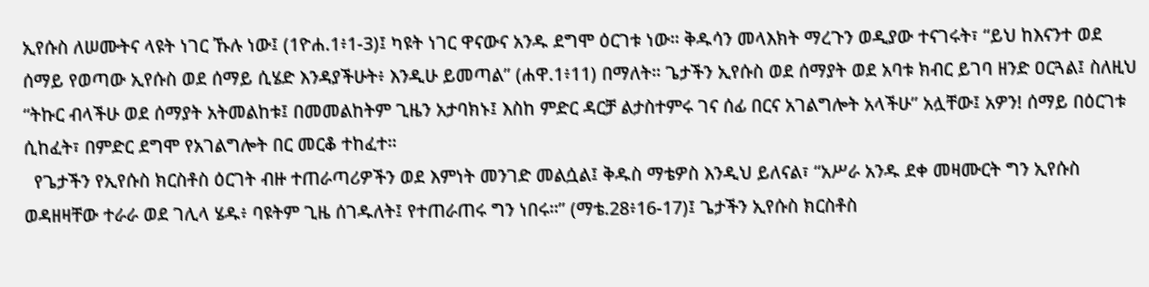ኢየሱስ ለሠሙትና ላዩት ነገር ኹሉ ነው፤ (1ዮሐ.1፥1-3)፤ ካዩት ነገር ዋናውና አንዱ ደግሞ ዕርገቱ ነው። ቅዱሳን መላእክት ማረጉን ወዲያው ተናገሩት፣ “ይህ ከእናንተ ወደ ሰማይ የወጣው ኢየሱስ ወደ ሰማይ ሲሄድ እንዳያችሁት፥ እንዲሁ ይመጣል” (ሐዋ.1፥11) በማለት። ጌታችን ኢየሱስ ወደ ሰማያት ወደ አባቱ ክብር ይገባ ዘንድ ዐርጓል፤ ስለዚህ “ትኩር ብላችሁ ወደ ሰማያት አትመልከቱ፤ በመመልከትም ጊዜን አታባክኑ፤ እስከ ምድር ዳርቻ ልታስተምሩ ገና ሰፊ በርና አገልግሎት አላችሁ” አሏቸው፤ አዎን! ሰማይ በዕርገቱ ሲከፈት፣ በምድር ደግሞ የአገልግሎት በር መርቆ ተከፈተ።
  የጌታችን የኢየሱስ ክርስቶስ ዕርገት ብዙ ተጠራጣሪዎችን ወደ እምነት መንገድ መልሷል፤ ቅዱስ ማቴዎስ እንዲህ ይለናል፣ “አሥራ አንዱ ደቀ መዛሙርት ግን ኢየሱስ ወዳዘዛቸው ተራራ ወደ ገሊላ ሄዱ፥ ባዩትም ጊዜ ሰገዱለት፤ የተጠራጠሩ ግን ነበሩ።” (ማቴ.28፥16-17)፤ ጌታችን ኢየሱስ ክርስቶስ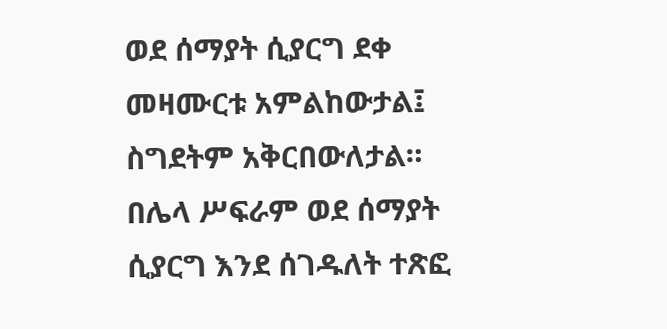ወደ ሰማያት ሲያርግ ደቀ መዛሙርቱ አምልከውታል፤ ስግደትም አቅርበውለታል። በሌላ ሥፍራም ወደ ሰማያት ሲያርግ እንደ ሰገዱለት ተጽፎ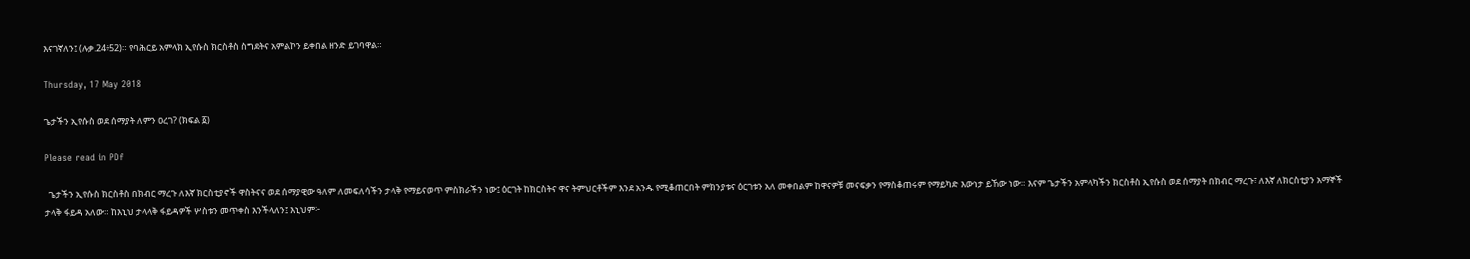እናገኛለን፤ (ሉቃ.24፥52)። የባሕርይ አምላክ ኢየሱስ ክርስቶስ ስግደትና አምልኮን ይቀበል ዘንድ ይገባዋል።

Thursday, 17 May 2018

ጌታችን ኢየሱስ ወደ ሰማያት ለምን ዐረገ? (ክፍል ፩)

Please read in PDf

  ጌታችን ኢየሱስ ክርስቶስ በክብር ማረጉ ለእኛ ክርስቲያኖች ዋስትናና ወደ ሰማያዊው ዓለም ለመፍለሳችን ታላቅ የማይናወጥ ምስክራችን ነው፤ ዕርገት ከክርስትና ዋና ትምህርቶችም እንደ አንዱ የሚቆጠርበት ምክንያቱና ዕርገቱን አለ መቀበልም ከዋናዎቹ መናፍቃን የማስቆጠሩም የማይካድ እውነታ ይኸው ነው። እናም ጌታችን አምላካችን ክርስቶስ ኢየሱስ ወደ ሰማያት በክብር ማረጉ፣ ለእኛ ለክርስቲያን አማኞች ታላቅ ፋይዳ አለው። ከእኒህ ታላላቅ ፋይዳዎች ሦስቱን መጥቀስ እንችላለን፤ እኒህም፦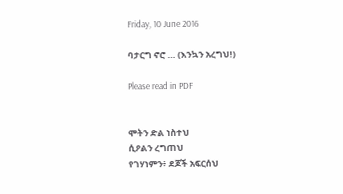Friday, 10 June 2016

ባታርግ ኖሮ … (እንኳን አረግህ!)

Please read in PDF


ሞትን ድል ነስተህ
ሲዖልን ረግጠህ
የገሃነምን፥ ደጆች አፍርሰህ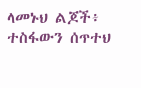ላመኑህ ልጆች፥ ተስፋውን ሰጥተህ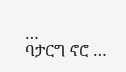…
ባታርግ ኖሮ …